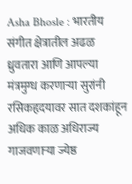Asha Bhosle : भारतीय संगीत क्षेत्रातील अढळ ध्रुवतारा आणि आपल्या मंत्रमुग्ध करणाऱ्या सुरांनी रसिकहृदयावर सात दशकांहून अधिक काळ अधिराज्य गाजवणाऱ्या ज्येष्ठ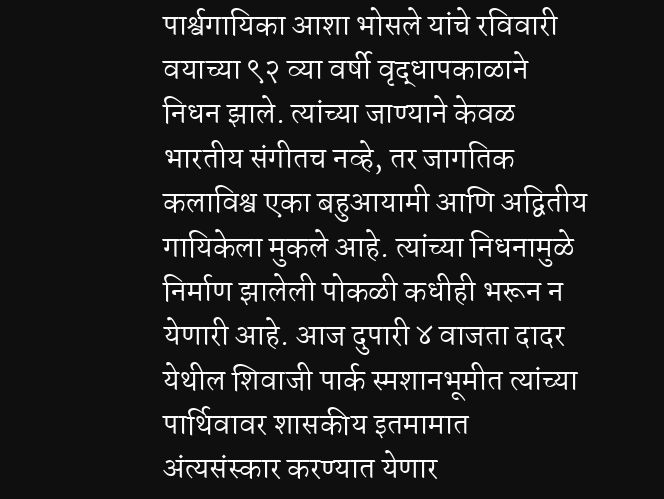पार्श्वगायिका आशा भोसले यांचे रविवारी वयाच्या ९२ व्या वर्षी वृद्धापकाळाने निधन झाले. त्यांच्या जाण्याने केवळ भारतीय संगीतच नव्हे, तर जागतिक कलाविश्व एका बहुआयामी आणि अद्वितीय गायिकेला मुकले आहे. त्यांच्या निधनामुळे निर्माण झालेली पोकळी कधीही भरून न येणारी आहे. आज दुपारी ४ वाजता दादर येथील शिवाजी पार्क स्मशानभूमीत त्यांच्या पार्थिवावर शासकीय इतमामात अंत्यसंस्कार करण्यात येणार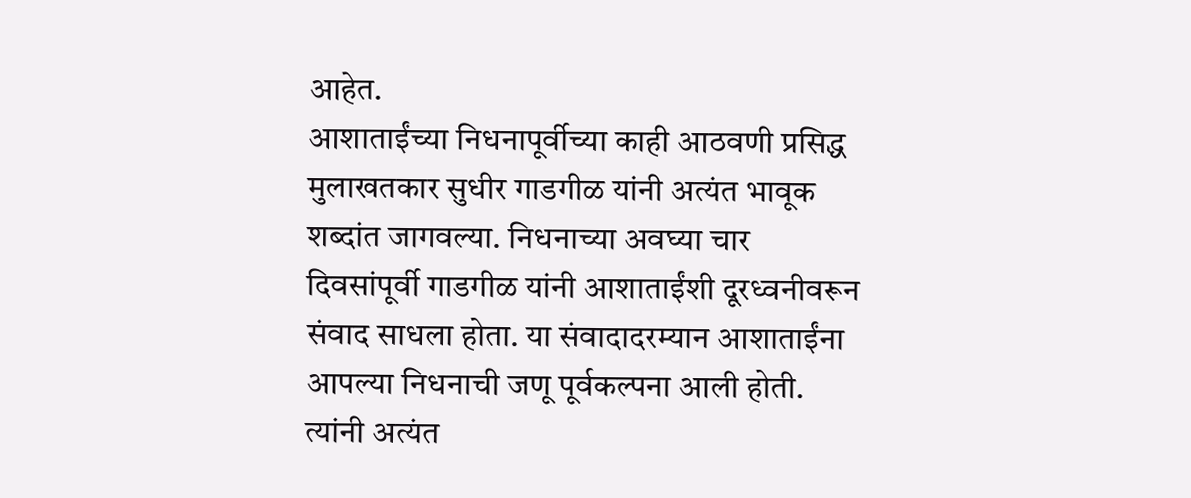आहेत.
आशाताईंच्या निधनापूर्वीच्या काही आठवणी प्रसिद्ध मुलाखतकार सुधीर गाडगीळ यांनी अत्यंत भावूक शब्दांत जागवल्या. निधनाच्या अवघ्या चार दिवसांपूर्वी गाडगीळ यांनी आशाताईंशी दूरध्वनीवरून संवाद साधला होता. या संवादादरम्यान आशाताईंना आपल्या निधनाची जणू पूर्वकल्पना आली होती. त्यांनी अत्यंत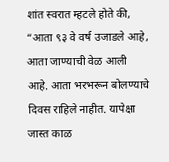शांत स्वरात म्हटले होते की, “आता ९३ वे वर्ष उजाडले आहे, आता जाण्याची वेळ आली आहे. आता भरभरून बोलण्याचे दिवस राहिले नाहीत. यापेक्षा जास्त काळ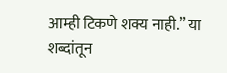आम्ही टिकणे शक्य नाही.” या शब्दांतून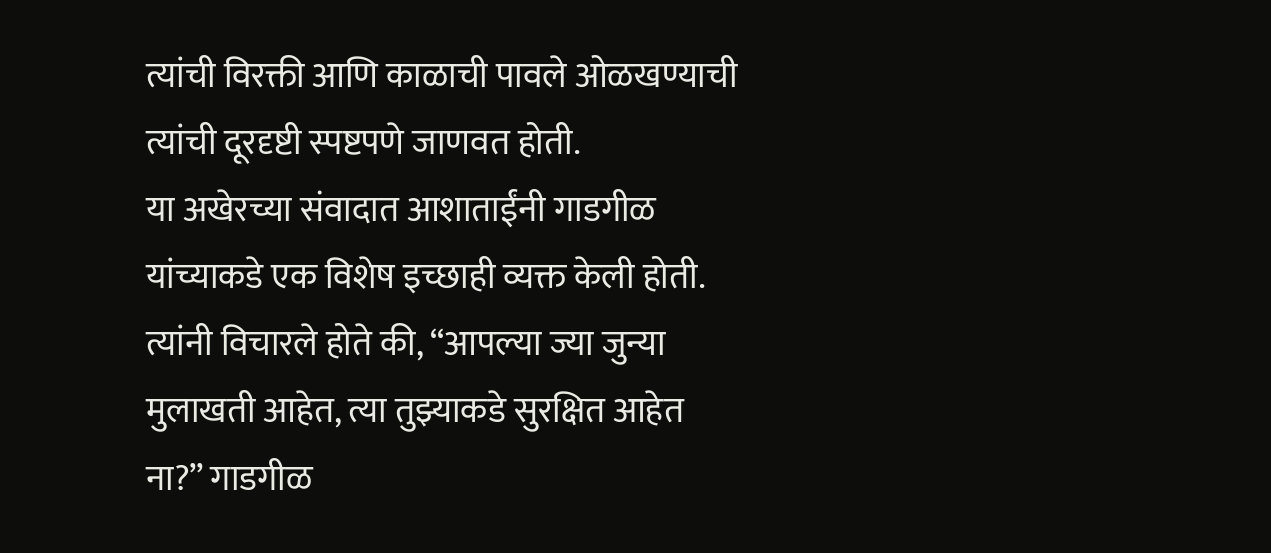त्यांची विरक्ती आणि काळाची पावले ओळखण्याची त्यांची दूरदृष्टी स्पष्टपणे जाणवत होती.
या अखेरच्या संवादात आशाताईंनी गाडगीळ यांच्याकडे एक विशेष इच्छाही व्यक्त केली होती. त्यांनी विचारले होते की, “आपल्या ज्या जुन्या मुलाखती आहेत, त्या तुझ्याकडे सुरक्षित आहेत ना?” गाडगीळ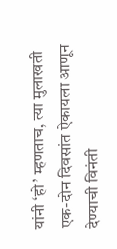यांनी ‘हो’ म्हणताच, त्या मुलाखती एक-दोन दिवसांत ऐकायला आणून देण्याची विनंती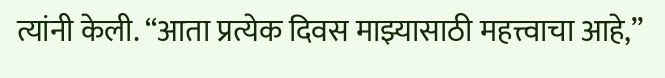त्यांनी केली. “आता प्रत्येक दिवस माझ्यासाठी महत्त्वाचा आहे,”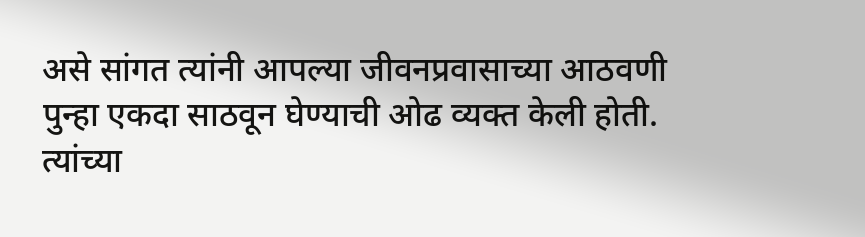असे सांगत त्यांनी आपल्या जीवनप्रवासाच्या आठवणी पुन्हा एकदा साठवून घेण्याची ओढ व्यक्त केली होती. त्यांच्या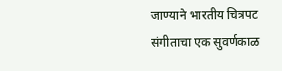जाण्याने भारतीय चित्रपट संगीताचा एक सुवर्णकाळ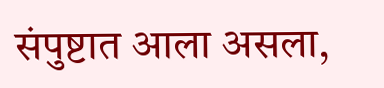संपुष्टात आला असला,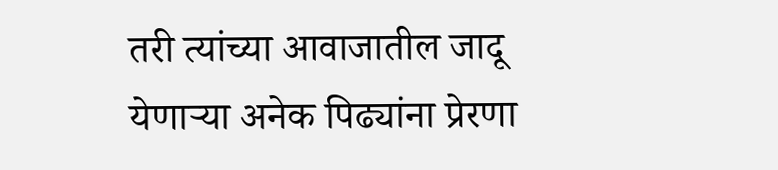तरी त्यांच्या आवाजातील जादू येणाऱ्या अनेक पिढ्यांना प्रेरणा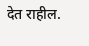देत राहील.